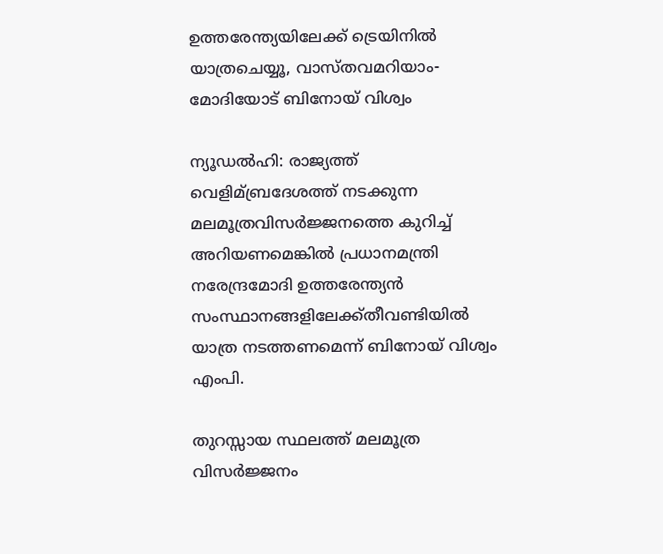ഉത്തരേന്ത്യയിലേക്ക് ട്രെയിനില്‍ യാത്രചെയ്യൂ, വാസ്തവമറിയാം-മോദിയോട് ബിനോയ് വിശ്വം

ന്യൂഡല്‍ഹി: രാജ്യത്ത് വെളിമ്ബ്രദേശത്ത് നടക്കുന്ന മലമൂത്രവിസര്‍ജ്ജനത്തെ കുറിച്ച്‌ അറിയണമെങ്കില്‍ പ്രധാനമന്ത്രി നരേന്ദ്രമോദി ഉത്തരേന്ത്യന്‍ സംസ്ഥാനങ്ങളിലേക്ക്തീവണ്ടിയില്‍ യാത്ര നടത്തണമെന്ന് ബിനോയ് വിശ്വം എംപി.

തുറസ്സായ സ്ഥലത്ത്‌ മലമൂത്ര വിസര്‍ജ്ജനം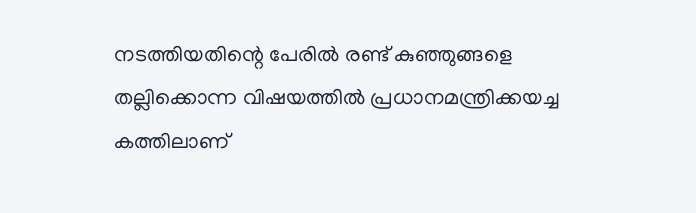നടത്തിയതിന്റെ പേരില്‍ രണ്ട് കുഞ്ഞുങ്ങളെ തല്ലിക്കൊന്ന വിഷയത്തില്‍ പ്രധാനമന്ത്രിക്കയച്ച കത്തിലാണ്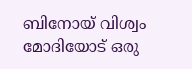ബിനോയ് വിശ്വം മോദിയോട് ഒരു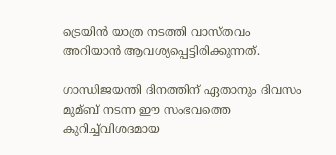ട്രെയിന്‍ യാത്ര നടത്തി വാസ്തവം അറിയാന്‍ ആവശ്യപ്പെട്ടിരിക്കുന്നത്‌.

ഗാന്ധിജയന്തി ദിനത്തിന്‌ ഏതാനും ദിവസം മുമ്ബ് നടന്ന ഈ സംഭവത്തെ കുറിച്ച്‌വിശദമായ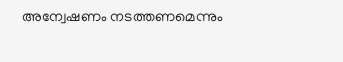അന്വേഷണം നടത്തണമെന്നും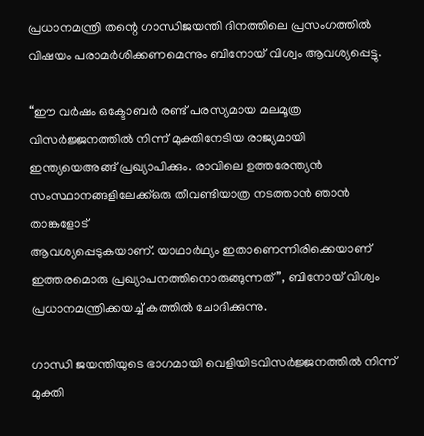പ്രധാനമന്ത്രി തന്റെ ഗാന്ധിജയന്തി ദിനത്തിലെ പ്രസംഗത്തില്‍ വിഷയം പരാമര്‍ശിക്കണമെന്നും ബിനോയ് വിശ്വം ആവശ്യപ്പെട്ടു.

“ഈ വര്‍ഷം ഒക്ടോബര്‍ രണ്ട് പരസ്യമായ മലമൂത്ര വിസര്‍ജ്ജനത്തില്‍ നിന്ന് മുക്തിനേടിയ രാജ്യമായി ഇന്ത്യയെഅങ്ങ്‌ പ്രഖ്യാപിക്കും. രാവിലെ ഉത്തരേന്ത്യന്‍ സംസ്ഥാനങ്ങളിലേക്ക്ഒരു തീവണ്ടിയാത്ര നടത്താന്‍ ഞാന്‍ താങ്കളോട്
ആവശ്യപ്പെടുകയാണ്. യാഥാര്‍ഥ്യം ഇതാണെന്നിരിക്കെയാണ് ഇത്തരമൊരു പ്രഖ്യാപനത്തിനൊരുങ്ങുന്നത്‌”, ബിനോയ് വിശ്വം പ്രധാനമന്ത്രിക്കയച്ച്‌ കത്തില്‍ ചോദിക്കുന്നു.

ഗാന്ധി ജയന്തിയുടെ ഭാഗമായി വെളിയിടവിസര്‍ജ്ജനത്തില്‍ നിന്ന് മുക്തി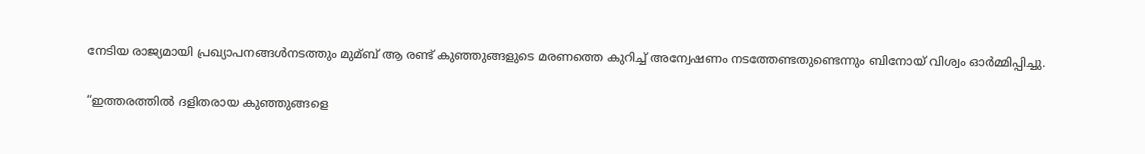നേടിയ രാജ്യമായി പ്രഖ്യാപനങ്ങള്‍നടത്തും മുമ്ബ് ആ രണ്ട് കുഞ്ഞുങ്ങളുടെ മരണത്തെ കുറിച്ച്‌ അന്വേഷണം നടത്തേണ്ടതുണ്ടെന്നും ബിനോയ് വിശ്വം ഓര്‍മ്മിപ്പിച്ചു.

“ഇത്തരത്തില്‍ ദളിതരായ കുഞ്ഞുങ്ങളെ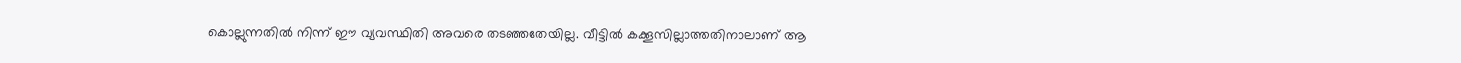കൊല്ലുന്നതില്‍ നിന്ന് ഈ വ്യവസ്ഥിതി അവരെ തടഞ്ഞതേയില്ല. വീട്ടില്‍ കക്കൂസില്ലാത്തതിനാലാണ് ആ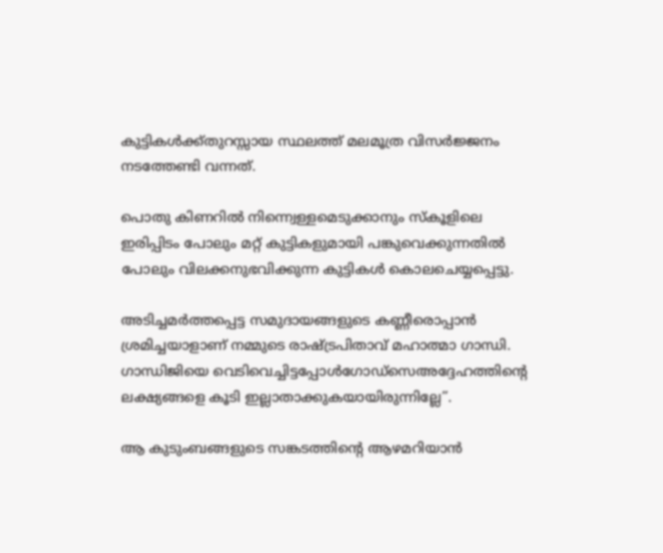കുട്ടികള്‍ക്ക്തുറസ്സായ സ്ഥലത്ത് മലമൂത്ര വിസര്‍ജ്ജനം നടത്തേണ്ടി വന്നത്.

പൊതു കിണറില്‍ നിന്ന്വെള്ളമെടുക്കാനും സ്‌കൂളിലെ ഇരിപ്പിടം പോലും മറ്റ് കുട്ടികളുമായി പങ്കുവെക്കുന്നതില്‍ പോലും വിലക്കനുഭവിക്കുന്ന കുട്ടികള്‍ കൊലചെയ്യപ്പെട്ടു.

അടിച്ചമര്‍ത്തപ്പെട്ട സമുദായങ്ങളുടെ കണ്ണീരൊപ്പാന്‍ ശ്രമിച്ചയാളാണ് നമ്മുടെ രാഷ്ട്രപിതാവ് മഹാത്മാ ഗാന്ധി. ഗാന്ധിജിയെ വെടിവെച്ചിട്ടപ്പോള്‍ഗോഡ്‌സെഅദ്ദേഹത്തിന്റെ ലക്ഷ്യങ്ങളെ കൂടി ഇല്ലാതാക്കുകയായിരുന്നില്ലേ”.

ആ കുടുംബങ്ങളുടെ സങ്കടത്തിന്റെ ആഴമറിയാന്‍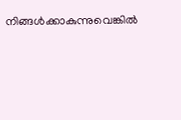നിങ്ങള്‍ക്കാകുന്നുവെങ്കില്‍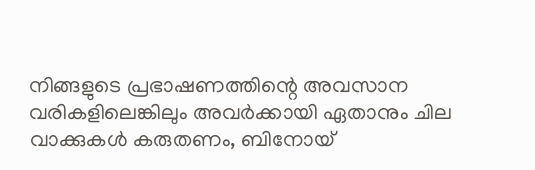നിങ്ങളുടെ പ്രഭാഷണത്തിന്റെ അവസാന വരികളിലെങ്കിലും അവര്‍ക്കായി ഏതാനും ചില വാക്കുകള്‍ കരുതണം, ബിനോയ്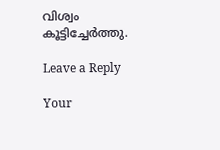വിശ്വം കൂട്ടിച്ചേര്‍ത്തു.

Leave a Reply

Your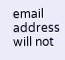email address will not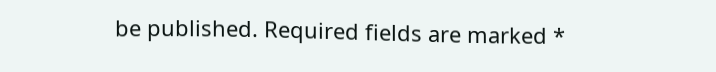be published. Required fields are marked *